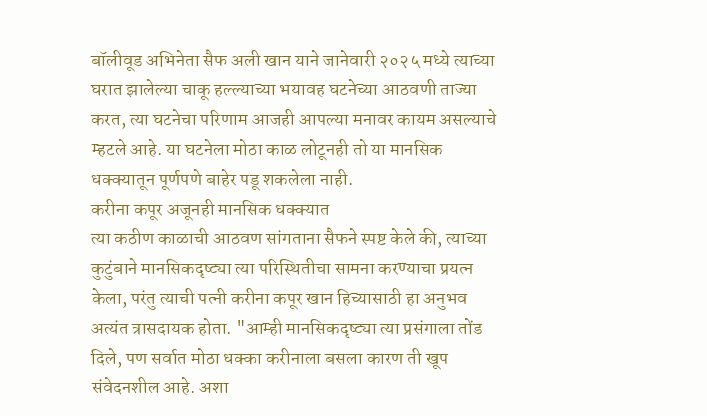बॉलीवूड अभिनेता सैफ अली खान याने जानेवारी २०२५ मध्ये त्याच्या घरात झालेल्या चाकू हल्ल्याच्या भयावह घटनेच्या आठवणी ताज्या करत, त्या घटनेचा परिणाम आजही आपल्या मनावर कायम असल्याचे म्हटले आहे. या घटनेला मोठा काळ लोटूनही तो या मानसिक धक्क्यातून पूर्णपणे बाहेर पडू शकलेला नाही.
करीना कपूर अजूनही मानसिक धक्क्यात
त्या कठीण काळाची आठवण सांगताना सैफने स्पष्ट केले की, त्याच्या कुटुंबाने मानसिकदृष्ट्या त्या परिस्थितीचा सामना करण्याचा प्रयत्न केला, परंतु त्याची पत्नी करीना कपूर खान हिच्यासाठी हा अनुभव अत्यंत त्रासदायक होता. "आम्ही मानसिकदृष्ट्या त्या प्रसंगाला तोंड दिले, पण सर्वात मोठा धक्का करीनाला बसला कारण ती खूप संवेदनशील आहे. अशा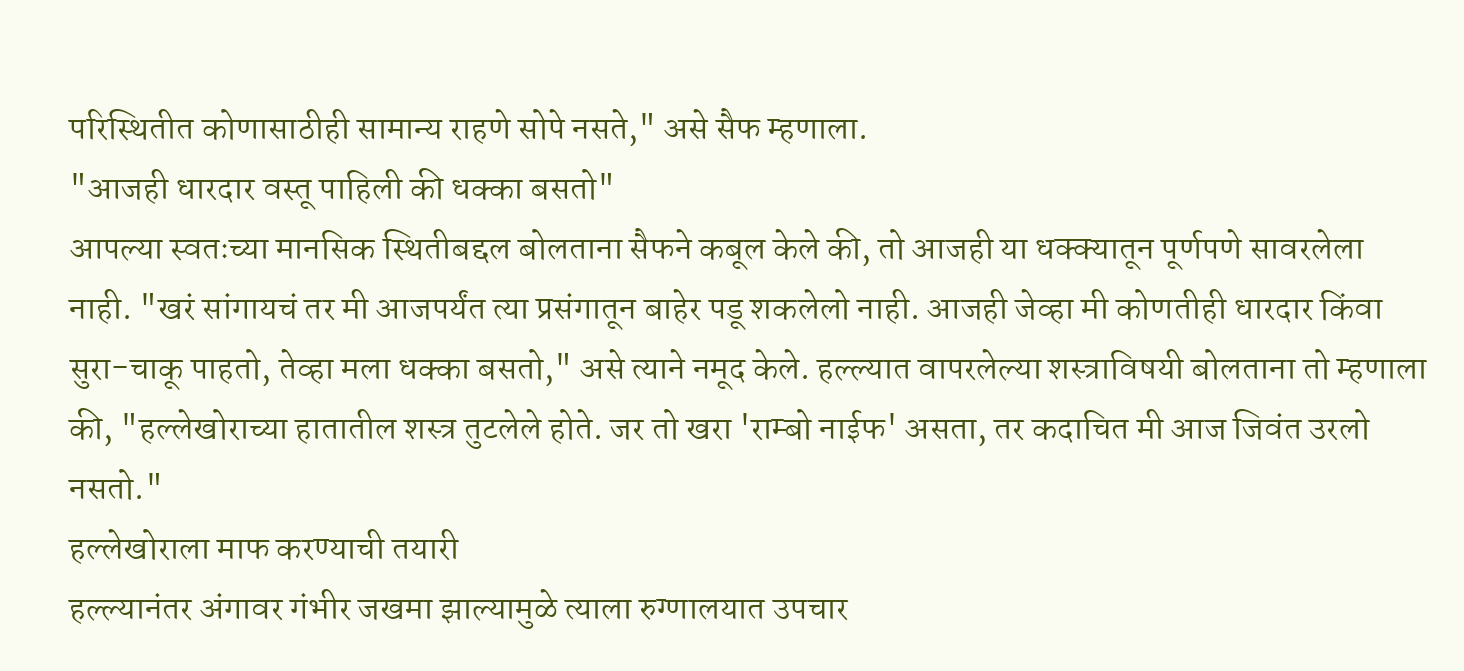परिस्थितीत कोणासाठीही सामान्य राहणे सोपे नसते," असे सैफ म्हणाला.
"आजही धारदार वस्तू पाहिली की धक्का बसतो"
आपल्या स्वतःच्या मानसिक स्थितीबद्दल बोलताना सैफने कबूल केले की, तो आजही या धक्क्यातून पूर्णपणे सावरलेला नाही. "खरं सांगायचं तर मी आजपर्यंत त्या प्रसंगातून बाहेर पडू शकलेलो नाही. आजही जेव्हा मी कोणतीही धारदार किंवा सुरा-चाकू पाहतो, तेव्हा मला धक्का बसतो," असे त्याने नमूद केले. हल्ल्यात वापरलेल्या शस्त्राविषयी बोलताना तो म्हणाला की, "हल्लेखोराच्या हातातील शस्त्र तुटलेले होते. जर तो खरा 'राम्बो नाईफ' असता, तर कदाचित मी आज जिवंत उरलो नसतो."
हल्लेखोराला माफ करण्याची तयारी
हल्ल्यानंतर अंगावर गंभीर जखमा झाल्यामुळे त्याला रुग्णालयात उपचार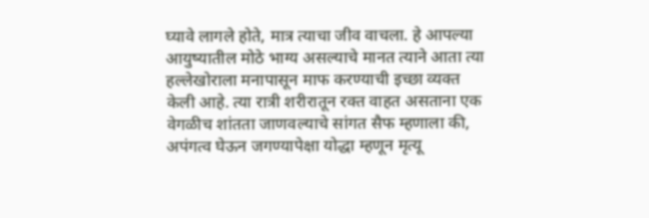घ्यावे लागले होते, मात्र त्याचा जीव वाचला. हे आपल्या आयुष्यातील मोठे भाग्य असल्याचे मानत त्याने आता त्या हल्लेखोराला मनापासून माफ करण्याची इच्छा व्यक्त केली आहे. त्या रात्री शरीरातून रक्त वाहत असताना एक वेगळीच शांतता जाणवल्याचे सांगत सैफ म्हणाला की, अपंगत्व घेऊन जगण्यापेक्षा योद्धा म्हणून मृत्यू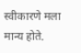स्वीकारणे मला मान्य होते.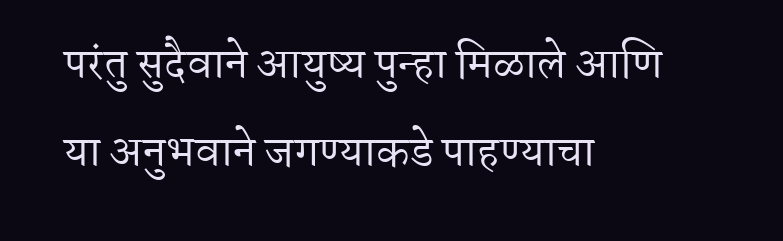परंतु सुदैवाने आयुष्य पुन्हा मिळाले आणि या अनुभवाने जगण्याकडे पाहण्याचा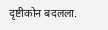दृष्टीकोन बदलला.